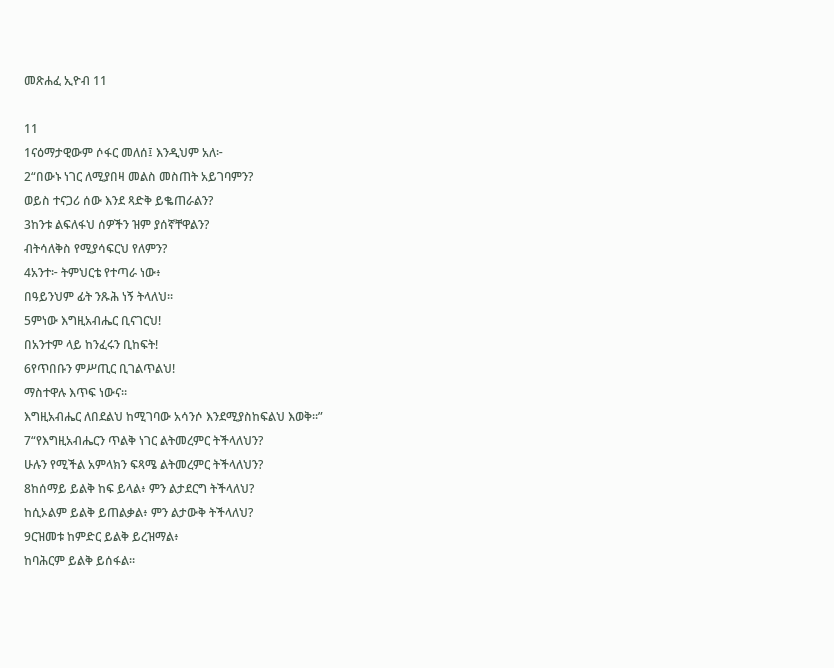መጽሐፈ ኢዮብ 11

11
1ናዕማታዊውም ሶፋር መለሰ፤ እንዲህም አለ፦
2“በውኑ ነገር ለሚያበዛ መልስ መስጠት አይገባምን?
ወይስ ተናጋሪ ሰው እንደ ጻድቅ ይቈጠራልን?
3ከንቱ ልፍለፋህ ሰዎችን ዝም ያሰኛቸዋልን?
ብትሳለቅስ የሚያሳፍርህ የለምን?
4አንተ፦ ትምህርቴ የተጣራ ነው፥
በዓይንህም ፊት ንጹሕ ነኝ ትላለህ።
5ምነው እግዚአብሔር ቢናገርህ!
በአንተም ላይ ከንፈሩን ቢከፍት!
6የጥበቡን ምሥጢር ቢገልጥልህ!
ማስተዋሉ እጥፍ ነውና።
እግዚአብሔር ለበደልህ ከሚገባው አሳንሶ እንደሚያስከፍልህ እወቅ።”
7“የእግዚአብሔርን ጥልቅ ነገር ልትመረምር ትችላለህን?
ሁሉን የሚችል አምላክን ፍጻሜ ልትመረምር ትችላለህን?
8ከሰማይ ይልቅ ከፍ ይላል፥ ምን ልታደርግ ትችላለህ?
ከሲኦልም ይልቅ ይጠልቃል፥ ምን ልታውቅ ትችላለህ?
9ርዝመቱ ከምድር ይልቅ ይረዝማል፥
ከባሕርም ይልቅ ይሰፋል።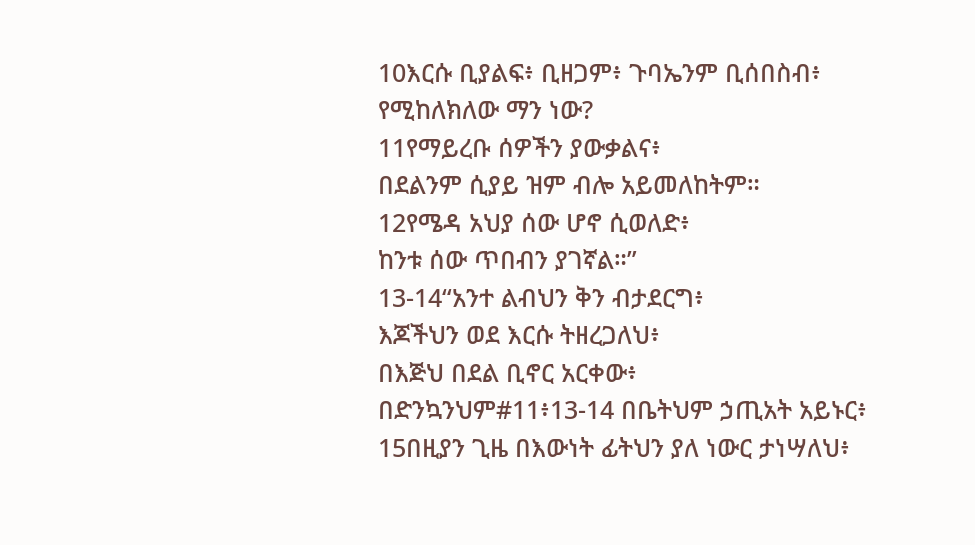10እርሱ ቢያልፍ፥ ቢዘጋም፥ ጉባኤንም ቢሰበስብ፥
የሚከለክለው ማን ነው?
11የማይረቡ ሰዎችን ያውቃልና፥
በደልንም ሲያይ ዝም ብሎ አይመለከትም።
12የሜዳ አህያ ሰው ሆኖ ሲወለድ፥
ከንቱ ሰው ጥበብን ያገኛል።”
13-14“አንተ ልብህን ቅን ብታደርግ፥
እጆችህን ወደ እርሱ ትዘረጋለህ፥
በእጅህ በደል ቢኖር አርቀው፥
በድንኳንህም#11፥13-14 በቤትህም ኃጢአት አይኑር፥
15በዚያን ጊዜ በእውነት ፊትህን ያለ ነውር ታነሣለህ፥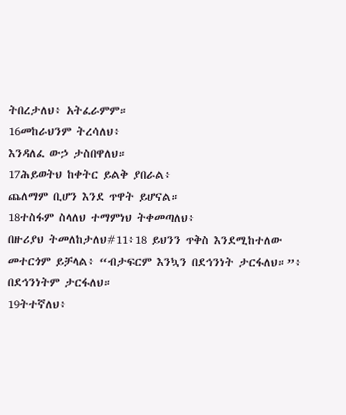ትበረታለህ፥ አትፈራምም።
16መከራህንም ትረሳለህ፥
እንዳለፈ ውኃ ታስበዋለህ።
17ሕይወትህ ከቀትር ይልቅ ያበራል፥
ጨለማም ቢሆን እንደ ጥዋት ይሆናል።
18ተስፋም ስላለህ ተማምነህ ትቀመጣለህ፥
በዙሪያህ ትመለከታለህ#11፥18 ይህንን ጥቅስ እንደሚከተለው መተርጎም ይቻላል፥ “ብታፍርም እንኳን በደኅንነት ታርፋለህ።”፥ በደኅንነትም ታርፋለህ።
19ትተኛለህ፥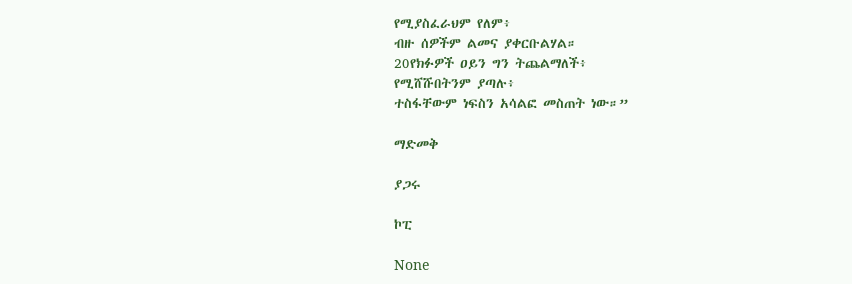የሚያስፈራህም የለም፥
ብዙ ሰዎችም ልመና ያቀርቡልሃል።
20የክፉዎች ዐይን ግን ትጨልማለች፥
የሚሸሹበትንም ያጣሉ፥
ተስፋቸውም ነፍስን አሳልፎ መስጠት ነው።”

ማድመቅ

ያጋሩ

ኮፒ

None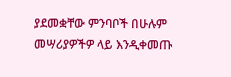ያደመቋቸው ምንባቦች በሁሉም መሣሪያዎችዎ ላይ እንዲቀመጡ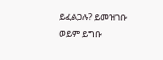ይፈልጋሉ? ይመዝገቡ ወይም ይግቡ